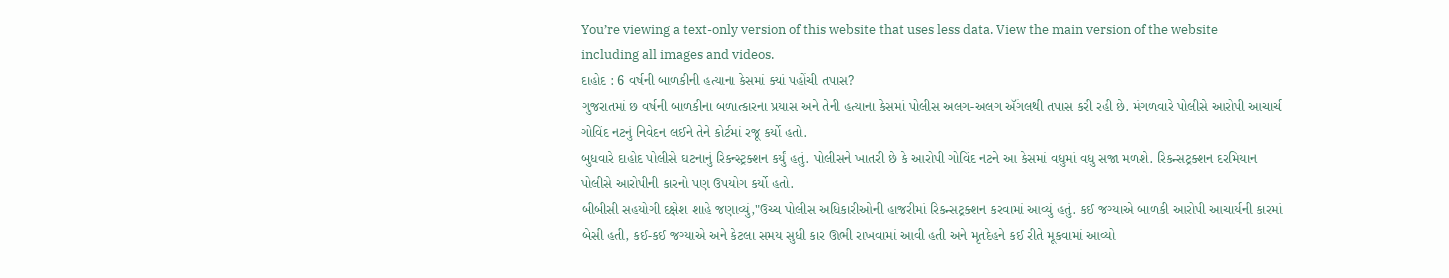You’re viewing a text-only version of this website that uses less data. View the main version of the website including all images and videos.
દાહોદ : 6 વર્ષની બાળકીની હત્યાના કેસમાં ક્યાં પહોંચી તપાસ?
ગુજરાતમાં છ વર્ષની બાળકીના બળાત્કારના પ્રયાસ અને તેની હત્યાના કેસમાં પોલીસ અલગ-અલગ ઍંગલથી તપાસ કરી રહી છે. મંગળવારે પોલીસે આરોપી આચાર્ચ ગોવિંદ નટનું નિવેદન લઈને તેને કોર્ટમાં રજૂ કર્યો હતો.
બુધવારે દાહોદ પોલીસે ઘટનાનું રિકન્સ્ટ્રક્શન કર્યું હતું. પોલીસને ખાતરી છે કે આરોપી ગોવિંદ નટને આ કેસમાં વધુમાં વધુ સજા મળશે. રિકન્સટ્રક્શન દરમિયાન પોલીસે આરોપીની કારનો પણ ઉપયોગ કર્યો હતો.
બીબીસી સહયોગી દક્ષેશ શાહે જણાવ્યું,"ઉચ્ચ પોલીસ અધિકારીઓની હાજરીમાં રિકન્સટ્રક્શન કરવામાં આવ્યું હતું. કઈ જગ્યાએ બાળકી આરોપી આચાર્યની કારમાં બેસી હતી, કઈ-કઈ જગ્યાએ અને કેટલા સમય સુધી કાર ઊભી રાખવામાં આવી હતી અને મૃતદેહને કઈ રીતે મૂકવામાં આવ્યો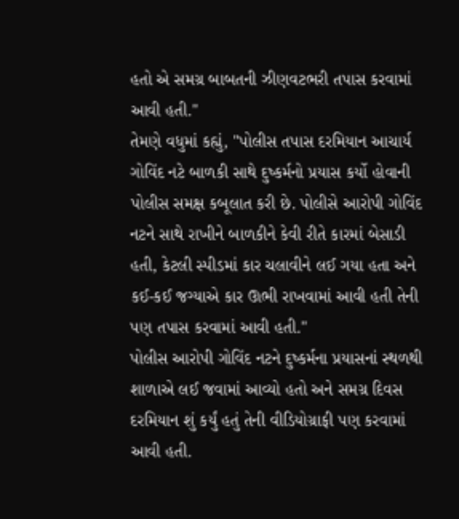હતો એ સમગ્ર બાબતની ઝીણવટભરી તપાસ કરવામાં આવી હતી."
તેમણે વધુમાં કહ્યું, "પોલીસ તપાસ દરમિયાન આચાર્ય ગોવિંદ નટે બાળકી સાથે દુષ્કર્મનો પ્રયાસ કર્યો હોવાની પોલીસ સમક્ષ કબૂલાત કરી છે. પોલીસે આરોપી ગોવિંદ નટને સાથે રાખીને બાળકીને કેવી રીતે કારમાં બેસાડી હતી, કેટલી સ્પીડમાં કાર ચલાવીને લઈ ગયા હતા અને કઈ-કઈ જગ્યાએ કાર ઊભી રાખવામાં આવી હતી તેની પણ તપાસ કરવામાં આવી હતી."
પોલીસ આરોપી ગોવિંદ નટને દુષ્કર્મના પ્રયાસનાં સ્થળથી શાળાએ લઈ જવામાં આવ્યો હતો અને સમગ્ર દિવસ દરમિયાન શું કર્યું હતું તેની વીડિયોગ્રાફી પણ કરવામાં આવી હતી.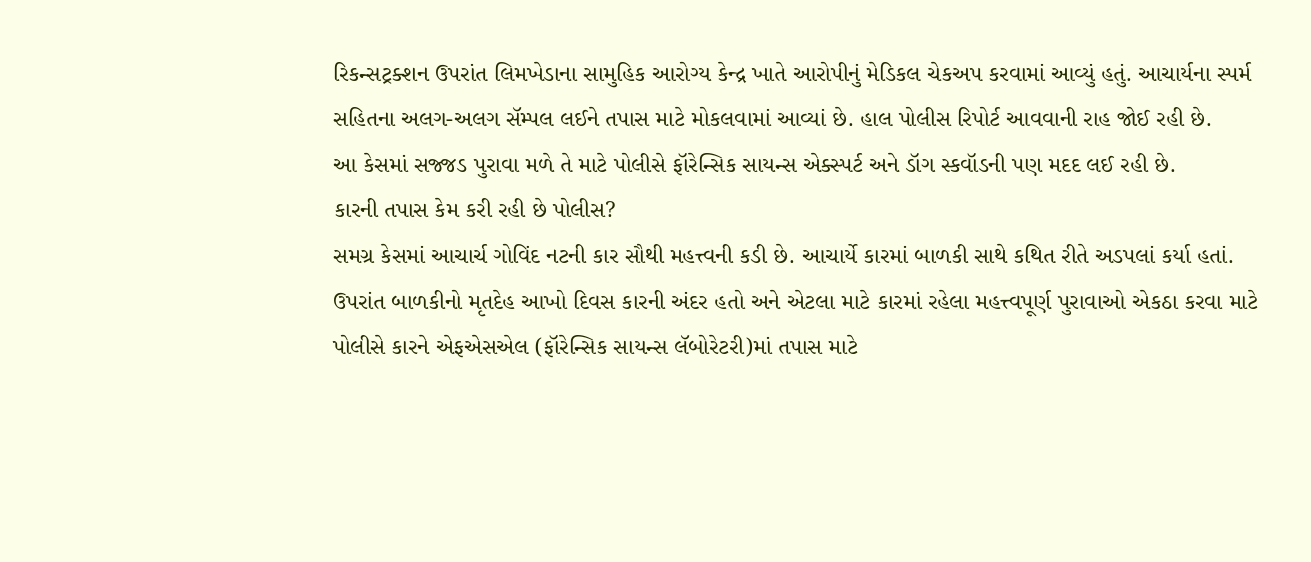રિકન્સટ્રક્શન ઉપરાંત લિમખેડાના સામુહિક આરોગ્ય કેન્દ્ર ખાતે આરોપીનું મેડિકલ ચેકઅપ કરવામાં આવ્યું હતું. આચાર્યના સ્પર્મ સહિતના અલગ-અલગ સૅમ્પલ લઈને તપાસ માટે મોકલવામાં આવ્યાં છે. હાલ પોલીસ રિપોર્ટ આવવાની રાહ જોઈ રહી છે.
આ કેસમાં સજ્જડ પુરાવા મળે તે માટે પોલીસે ફૉરેન્સિક સાયન્સ એક્સ્પર્ટ અને ડૉગ સ્કવૉડની પણ મદદ લઈ રહી છે.
કારની તપાસ કેમ કરી રહી છે પોલીસ?
સમગ્ર કેસમાં આચાર્ચ ગોવિંદ નટની કાર સૌથી મહત્ત્વની કડી છે. આચાર્યે કારમાં બાળકી સાથે કથિત રીતે અડપલાં કર્યા હતાં. ઉપરાંત બાળકીનો મૃતદેહ આખો દિવસ કારની અંદર હતો અને એટલા માટે કારમાં રહેલા મહત્ત્વપૂર્ણ પુરાવાઓ એકઠા કરવા માટે પોલીસે કારને એફએસએલ (ફૉરેન્સિક સાયન્સ લૅબોરેટરી)માં તપાસ માટે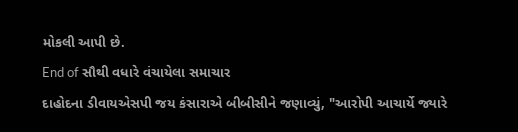મોકલી આપી છે.
End of સૌથી વધારે વંચાયેલા સમાચાર
દાહોદના ડીવાયએસપી જય કંસારાએ બીબીસીને જણાવ્યું, "આરોપી આચાર્યે જ્યારે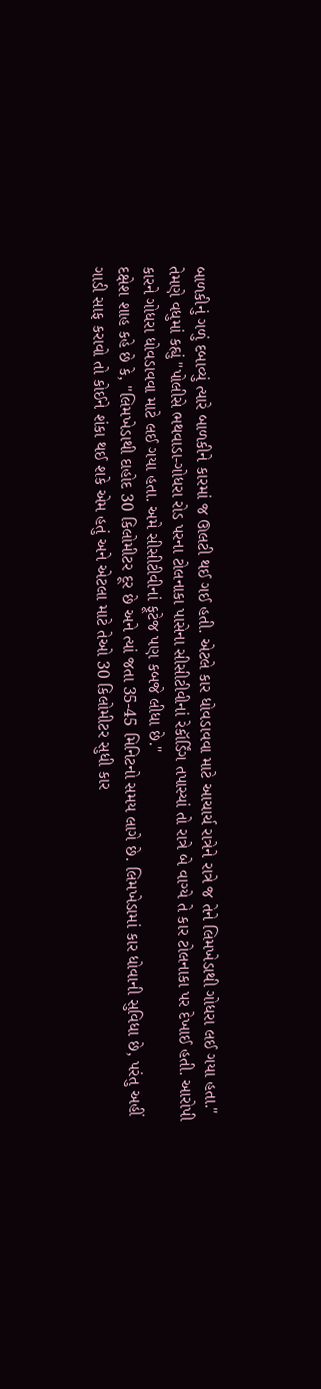બાળકીનું ગળું દબાવ્યું ત્યારે બાળકીને કારમાં જ ઊલટી થઈ ગઈ હતી. એટલે કાર ધોવડાવવા માટે આચાર્ચ રાત્રેને રાત્રે જ તેને લિમખેડાથી ગોધરા લઈ ગયા હતા."
તેમણે વધુમાં કહ્યું "પોલીસે ભથવાડા-ગોધરા રોડ પરના ટોલનાકા પાસેના સીસીટીવીનાં રેકૉર્ડિંગ તપાસ્યાં તો રાત્રે બે વાગ્યે તે કાર ટોલનાકા પર દેખાઈ હતી. આરોપી કારને ગોધરા ધોવડાવવા માટે લઈ ગયા હતા. અમે સીસીટીવીનાં ફૂટેજ પણ કબજે લીધા છે."
દક્ષેશ શાહ કહે છે કે, ''લિમખેડાથી દાહોદ 30 કિલોમીટર દૂર છે અને ત્યાં જતા 35-45 મિનિટનો સમય લાગે છે. લિમખેડામાં કાર ધોવાની સુવિધા છે, પરંતુ અહીં ગાડી સાફ કરાવો તો કોઈને શંકા થઈ શકે એમ હતું અને એટલા માટે તેઓ 30 કિલોમીટર સુધી કાર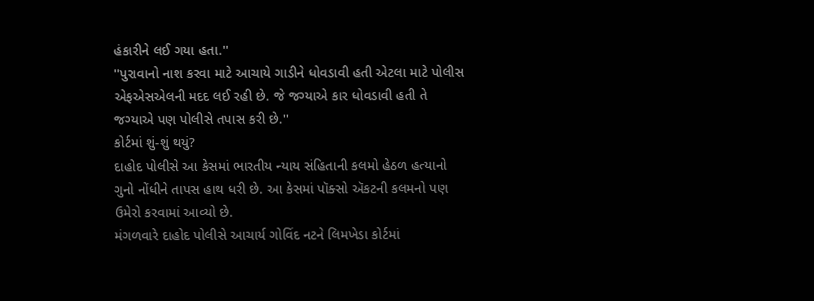હંકારીને લઈ ગયા હતા.''
''પુરાવાનો નાશ કરવા માટે આચાયે ગાડીને ધોવડાવી હતી એટલા માટે પોલીસ એફએસએલની મદદ લઈ રહી છે. જે જગ્યાએ કાર ધોવડાવી હતી તે જગ્યાએ પણ પોલીસે તપાસ કરી છે.''
કોર્ટમાં શું-શું થયું?
દાહોદ પોલીસે આ કેસમાં ભારતીય ન્યાય સંહિતાની કલમો હેઠળ હત્યાનો ગુનો નોંધીને તાપસ હાથ ધરી છે. આ કેસમાં પૉક્સો ઍકટની કલમનો પણ ઉમેરો કરવામાં આવ્યો છે.
મંગળવારે દાહોદ પોલીસે આચાર્ય ગોવિંદ નટને લિમખેડા કોર્ટમાં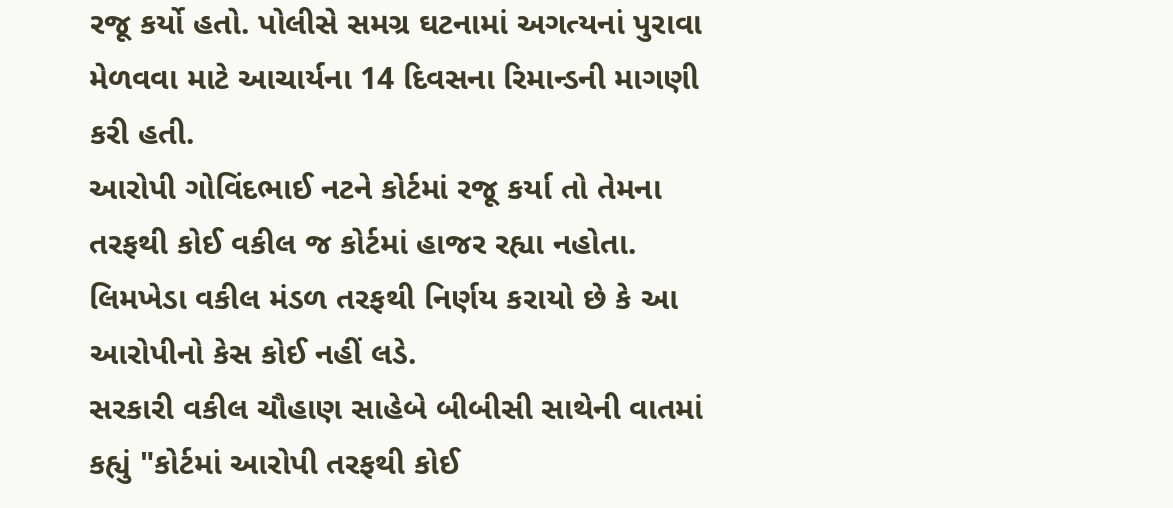રજૂ કર્યો હતો. પોલીસે સમગ્ર ઘટનામાં અગત્યનાં પુરાવા મેળવવા માટે આચાર્યના 14 દિવસના રિમાન્ડની માગણી કરી હતી.
આરોપી ગોવિંદભાઈ નટને કોર્ટમાં રજૂ કર્યા તો તેમના તરફથી કોઈ વકીલ જ કોર્ટમાં હાજર રહ્યા નહોતા. લિમખેડા વકીલ મંડળ તરફથી નિર્ણય કરાયો છે કે આ આરોપીનો કેસ કોઈ નહીં લડે.
સરકારી વકીલ ચૌહાણ સાહેબે બીબીસી સાથેની વાતમાં કહ્યું "કોર્ટમાં આરોપી તરફથી કોઈ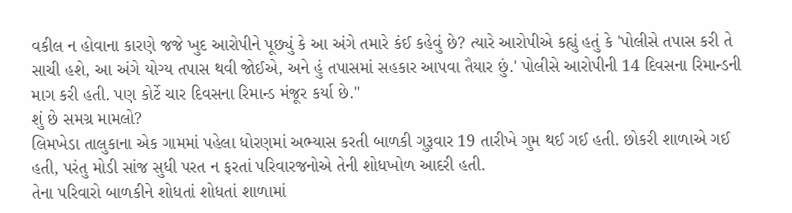વકીલ ન હોવાના કારણે જજે ખુદ આરોપીને પૂછ્યું કે આ અંગે તમારે કંઈ કહેવું છે? ત્યારે આરોપીએ કહ્યું હતું કે 'પોલીસે તપાસ કરી તે સાચી હશે, આ અંગે યોગ્ય તપાસ થવી જોઈએ, અને હું તપાસમાં સહકાર આપવા તૈયાર છું.' પોલીસે આરોપીની 14 દિવસના રિમાન્ડની માગ કરી હતી. પણ કોર્ટે ચાર દિવસના રિમાન્ડ મંજૂર કર્યા છે."
શું છે સમગ્ર મામલો?
લિમખેડા તાલુકાના એક ગામમાં પહેલા ધોરણમાં અભ્યાસ કરતી બાળકી ગુરૂવાર 19 તારીખે ગુમ થઈ ગઈ હતી. છોકરી શાળાએ ગઈ હતી, પરંતુ મોડી સાંજ સુધી પરત ન ફરતાં પરિવારજનોએ તેની શોધખોળ આદરી હતી.
તેના પરિવારો બાળકીને શોધતાં શોધતાં શાળામાં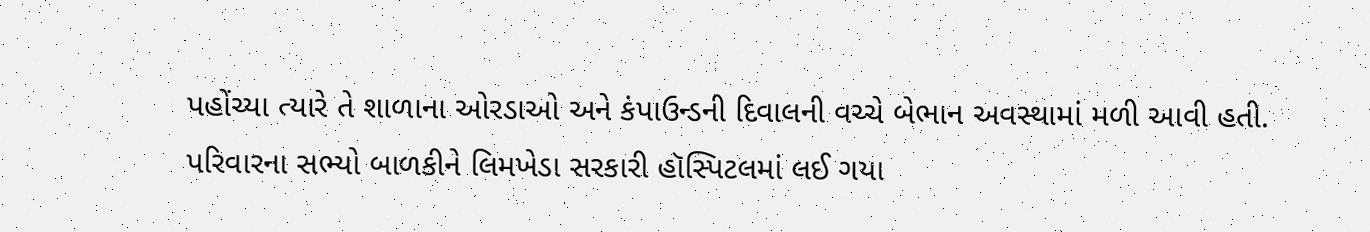પહોંચ્યા ત્યારે તે શાળાના ઓરડાઓ અને કંપાઉન્ડની દિવાલની વચ્ચે બેભાન અવસ્થામાં મળી આવી હતી.
પરિવારના સભ્યો બાળકીને લિમખેડા સરકારી હૉસ્પિટલમાં લઈ ગયા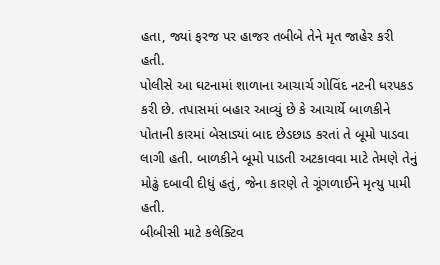હતા, જ્યાં ફરજ પર હાજર તબીબે તેને મૃત જાહેર કરી હતી.
પોલીસે આ ઘટનામાં શાળાના આચાર્ચ ગોવિંદ નટની ધરપકડ કરી છે. તપાસમાં બહાર આવ્યું છે કે આચાર્યે બાળકીને પોતાની કારમાં બેસાડ્યાં બાદ છેડછાડ કરતાં તે બૂમો પાડવા લાગી હતી. બાળકીને બૂમો પાડતી અટકાવવા માટે તેમણે તેનું મોઢું દબાવી દીધું હતું, જેના કારણે તે ગૂંગળાઈને મૃત્યુ પામી હતી.
બીબીસી માટે કલેક્ટિવ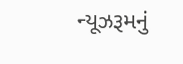ન્યૂઝરૂમનું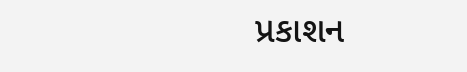પ્રકાશન